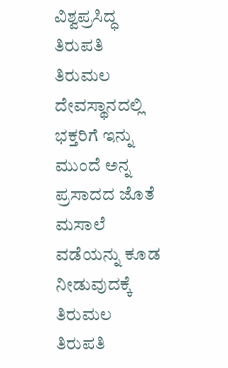ವಿಶ್ವಪ್ರಸಿದ್ಧ ತಿರುಪತಿ ತಿರುಮಲ ದೇವಸ್ಥಾನದಲ್ಲಿ ಭಕ್ತರಿಗೆ ಇನ್ನು ಮುಂದೆ ಅನ್ನ ಪ್ರಸಾದದ ಜೊತೆ ಮಸಾಲೆ ವಡೆಯನ್ನು ಕೂಡ ನೀಡುವುದಕ್ಕೆ ತಿರುಮಲ ತಿರುಪತಿ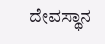ದೇವಸ್ಥಾನ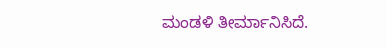ಮಂಡಳಿ ತೀರ್ಮಾನಿಸಿದೆ.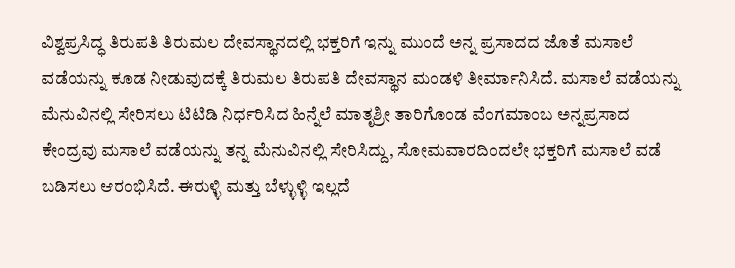ವಿಶ್ವಪ್ರಸಿದ್ಧ ತಿರುಪತಿ ತಿರುಮಲ ದೇವಸ್ಥಾನದಲ್ಲಿ ಭಕ್ತರಿಗೆ ಇನ್ನು ಮುಂದೆ ಅನ್ನ ಪ್ರಸಾದದ ಜೊತೆ ಮಸಾಲೆ ವಡೆಯನ್ನು ಕೂಡ ನೀಡುವುದಕ್ಕೆ ತಿರುಮಲ ತಿರುಪತಿ ದೇವಸ್ಥಾನ ಮಂಡಳಿ ತೀರ್ಮಾನಿಸಿದೆ. ಮಸಾಲೆ ವಡೆಯನ್ನು ಮೆನುವಿನಲ್ಲಿ ಸೇರಿಸಲು ಟಿಟಿಡಿ ನಿರ್ಧರಿಸಿದ ಹಿನ್ನೆಲೆ ಮಾತೃಶ್ರೀ ತಾರಿಗೊಂಡ ವೆಂಗಮಾಂಬ ಅನ್ನಪ್ರಸಾದ ಕೇಂದ್ರವು ಮಸಾಲೆ ವಡೆಯನ್ನು ತನ್ನ ಮೆನುವಿನಲ್ಲಿ ಸೇರಿಸಿದ್ದು, ಸೋಮವಾರದಿಂದಲೇ ಭಕ್ತರಿಗೆ ಮಸಾಲೆ ವಡೆ ಬಡಿಸಲು ಆರಂಭಿಸಿದೆ. ಈರುಳ್ಳಿ ಮತ್ತು ಬೆಳ್ಳುಳ್ಳಿ ಇಲ್ಲದೆ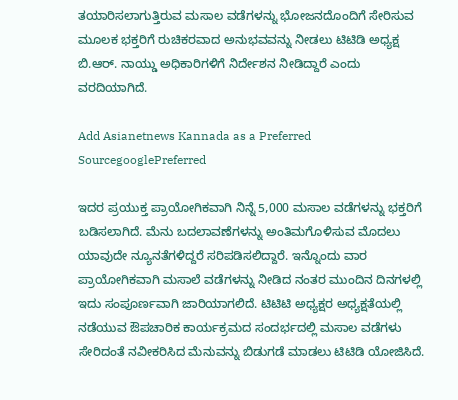ತಯಾರಿಸಲಾಗುತ್ತಿರುವ ಮಸಾಲ ವಡೆಗಳನ್ನು ಭೋಜನದೊಂದಿಗೆ ಸೇರಿಸುವ ಮೂಲಕ ಭಕ್ತರಿಗೆ ರುಚಿಕರವಾದ ಅನುಭವವನ್ನು ನೀಡಲು ಟಿಟಿಡಿ ಅಧ್ಯಕ್ಷ ಬಿ.ಆರ್. ನಾಯ್ಡು ಅಧಿಕಾರಿಗಳಿಗೆ ನಿರ್ದೇಶನ ನೀಡಿದ್ದಾರೆ ಎಂದು ವರದಿಯಾಗಿದೆ.

Add Asianetnews Kannada as a Preferred SourcegooglePreferred

ಇದರ ಪ್ರಯುಕ್ತ ಪ್ರಾಯೋಗಿಕವಾಗಿ ನಿನ್ನೆ 5,000 ಮಸಾಲ ವಡೆಗಳನ್ನು ಭಕ್ತರಿಗೆ ಬಡಿಸಲಾಗಿದೆ. ಮೆನು ಬದಲಾವಣೆಗಳನ್ನು ಅಂತಿಮಗೊಳಿಸುವ ಮೊದಲು ಯಾವುದೇ ನ್ಯೂನತೆಗಳಿದ್ದರೆ ಸರಿಪಡಿಸಲಿದ್ದಾರೆ. ಇನ್ನೊಂದು ವಾರ ಪ್ರಾಯೋಗಿಕವಾಗಿ ಮಸಾಲೆ ವಡೆಗಳನ್ನು ನೀಡಿದ ನಂತರ ಮುಂದಿನ ದಿನಗಳಲ್ಲಿ ಇದು ಸಂಪೂರ್ಣವಾಗಿ ಜಾರಿಯಾಗಲಿದೆ. ಟಿಟಿಟಿ ಅಧ್ಯಕ್ಷರ ಅಧ್ಯಕ್ಷತೆಯಲ್ಲಿ ನಡೆಯುವ ಔಪಚಾರಿಕ ಕಾರ್ಯಕ್ರಮದ ಸಂದರ್ಭದಲ್ಲಿ ಮಸಾಲ ವಡೆಗಳು ಸೇರಿದಂತೆ ನವೀಕರಿಸಿದ ಮೆನುವನ್ನು ಬಿಡುಗಡೆ ಮಾಡಲು ಟಿಟಿಡಿ ಯೋಜಿಸಿದೆ.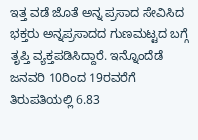ಇತ್ತ ವಡೆ ಜೊತೆ ಅನ್ನ ಪ್ರಸಾದ ಸೇವಿಸಿದ ಭಕ್ತರು ಅನ್ನಪ್ರಸಾದದ ಗುಣಮಟ್ಟದ ಬಗ್ಗೆ ತೃಪ್ತಿ ವ್ಯಕ್ತಪಡಿಸಿದ್ದಾರೆ. ಇನ್ನೊಂದೆಡೆ ಜನವರಿ 10ರಿಂದ 19ರವರೆಗೆ ತಿರುಪತಿಯಲ್ಲಿ 6.83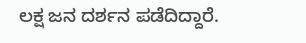ಲಕ್ಷ ಜನ ದರ್ಶನ ಪಡೆದಿದ್ದಾರೆ.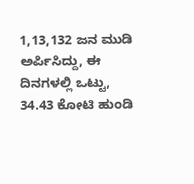1,13,132 ಜನ ಮುಡಿ ಅರ್ಪಿಸಿದ್ದು, ಈ ದಿನಗಳಲ್ಲಿ ಒಟ್ಟು, 34.43 ಕೋಟಿ ಹುಂಡಿ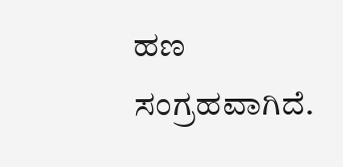ಹಣ ಸಂಗ್ರಹವಾಗಿದೆ.